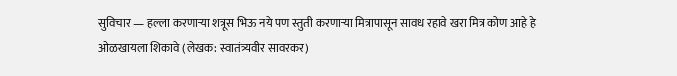सुविचार — हल्ला करणाऱ्या शत्रूस भिऊ नये पण स्तुती करणाऱ्या मित्रापासून सावध रहावे खरा मित्र कोण आहे हे ओळखायला शिकावे (लेखक: स्वातंत्र्यवीर सावरकर)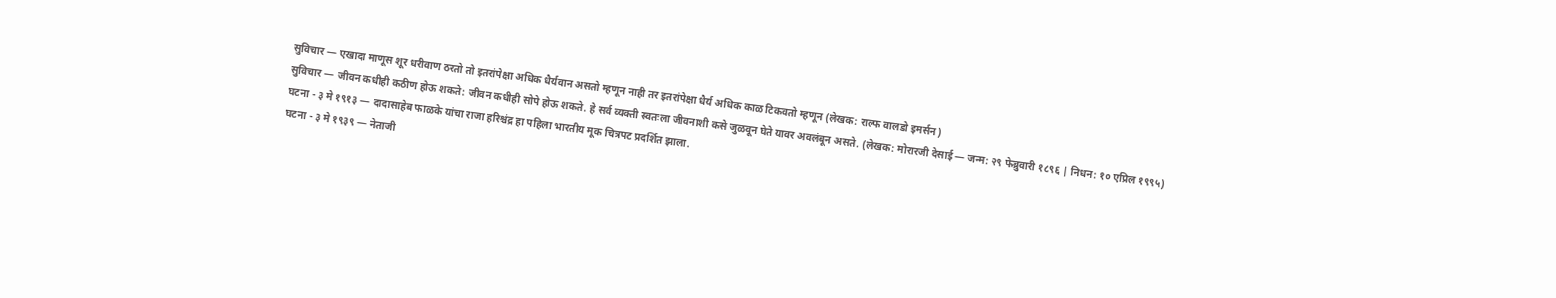सुविचार — एखादा माणूस शूर धरीवाण ठरतो तो इतरांपेक्षा अधिक धैर्यवान असतो म्हणून नाही तर इतरांपेक्षा धैर्य अधिक काळ टिकवतो म्हणून (लेखक: राल्फ वालडो इमर्सन)
सुविचार — जीवन कधीही कठीण होऊ शकते: जीवन कधीही सोपे होऊ शकते. हे सर्व व्यक्ती स्वतःला जीवनाशी कसे जुळवून घेते यावर अवलंबून असते. (लेखक: मोरारजी देसाई — जन्म: २९ फेब्रुवारी १८९६ | निधन: १० एप्रिल १९९५)
घटना - ३ मे १९१३ — दादासाहेब फाळके यांचा राजा हरिश्चंद्र हा पहिला भारतीय मूक चित्रपट प्रदर्शित झाला.
घटना - ३ मे १९३९ — नेताजी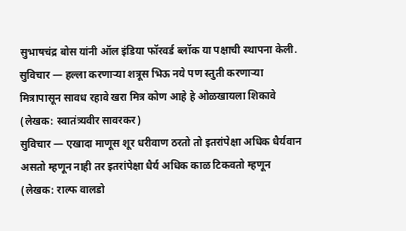सुभाषचंद्र बोस यांनी ऑल इंडिया फॉरवर्ड ब्लॉक या पक्षाची स्थापना केली.
सुविचार — हल्ला करणाऱ्या शत्रूस भिऊ नये पण स्तुती करणाऱ्या मित्रापासून सावध रहावे खरा मित्र कोण आहे हे ओळखायला शिकावे (लेखक: स्वातंत्र्यवीर सावरकर)
सुविचार — एखादा माणूस शूर धरीवाण ठरतो तो इतरांपेक्षा अधिक धैर्यवान असतो म्हणून नाही तर इतरांपेक्षा धैर्य अधिक काळ टिकवतो म्हणून (लेखक: राल्फ वालडो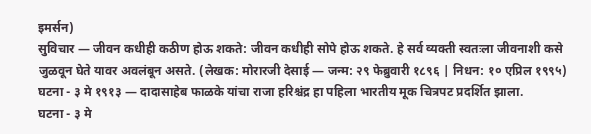इमर्सन)
सुविचार — जीवन कधीही कठीण होऊ शकते: जीवन कधीही सोपे होऊ शकते. हे सर्व व्यक्ती स्वतःला जीवनाशी कसे जुळवून घेते यावर अवलंबून असते. (लेखक: मोरारजी देसाई — जन्म: २९ फेब्रुवारी १८९६ | निधन: १० एप्रिल १९९५)
घटना - ३ मे १९१३ — दादासाहेब फाळके यांचा राजा हरिश्चंद्र हा पहिला भारतीय मूक चित्रपट प्रदर्शित झाला.
घटना - ३ मे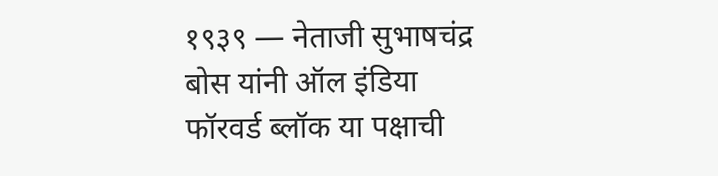१९३९ — नेताजी सुभाषचंद्र बोस यांनी ऑल इंडिया फॉरवर्ड ब्लॉक या पक्षाची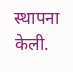स्थापना केली.